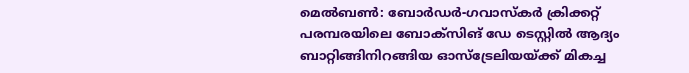മെല്‍ബണ്‍: ബോര്‍ഡര്‍-ഗവാസ്‌കര്‍ ക്രിക്കറ്റ് പരമ്പരയിലെ ബോക്സിങ് ഡേ ടെസ്റ്റില്‍ ആദ്യം ബാറ്റിങ്ങിനിറങ്ങിയ ഓസ്ട്രേലിയയ്ക്ക് മികച്ച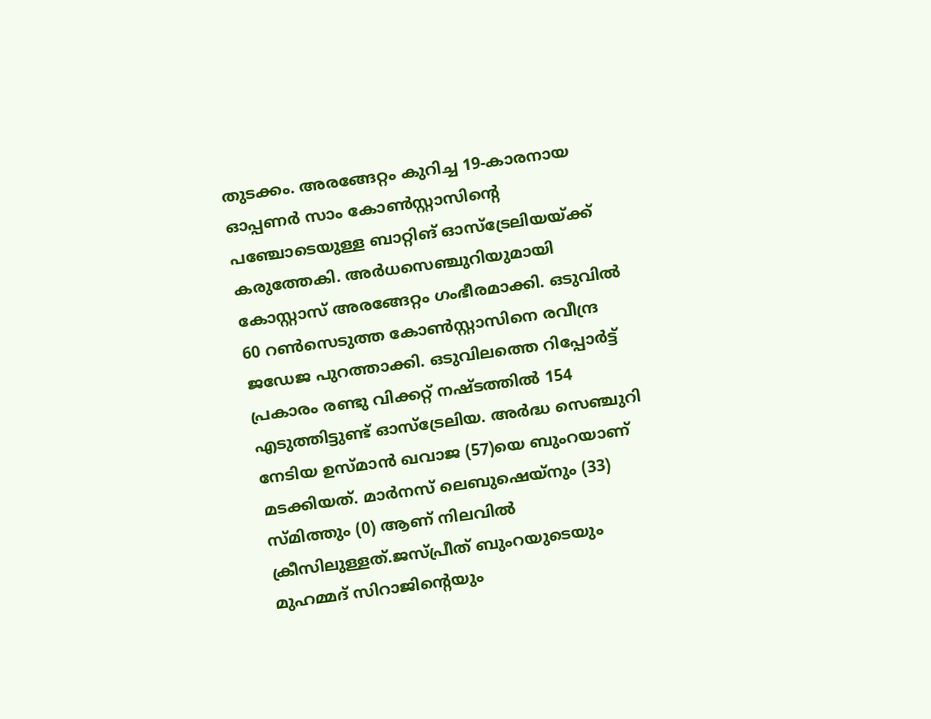തുടക്കം. അരങ്ങേറ്റം കുറിച്ച 19-കാരനായ ഓപ്പണര്‍ സാം കോണ്‍സ്റ്റാസിന്റെ പഞ്ചോടെയുള്ള ബാറ്റിങ് ഓസ്ട്രേലിയയ്ക്ക് കരുത്തേകി. അര്‍ധസെഞ്ചുറിയുമായി കോസ്റ്റാസ് അരങ്ങേറ്റം ഗംഭീരമാക്കി. ഒടുവില്‍ 60 റണ്‍സെടുത്ത കോണ്‍സ്റ്റാസിനെ രവീന്ദ്ര ജഡേജ പുറത്താക്കി. ഒടുവിലത്തെ റിപ്പോര്‍ട്ട് പ്രകാരം രണ്ടു വിക്കറ്റ് നഷ്ടത്തില്‍ 154 എടുത്തിട്ടുണ്ട് ഓസ്ട്രേലിയ. അര്‍ദ്ധ സെഞ്ചുറി നേടിയ ഉസ്മാന്‍ ഖവാജ (57)യെ ബുംറയാണ് മടക്കിയത്. മാര്‍നസ് ലെബുഷെയ്നും (33) സ്മിത്തും (0) ആണ് നിലവില്‍ ക്രീസിലുള്ളത്.ജസ്പ്രീത് ബുംറയുടെയും മുഹമ്മദ് സിറാജിന്റെയും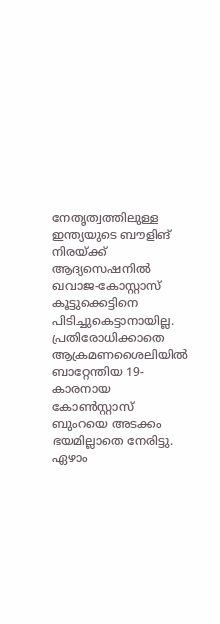നേതൃത്വത്തിലുള്ള ഇന്ത്യയുടെ ബൗളിങ് നിരയ്ക്ക് ആദ്യസെഷനില്‍ ഖവാജ-കോസ്റ്റാസ് കൂട്ടുക്കെട്ടിനെ പിടിച്ചുകെട്ടാനായില്ല.
പ്രതിരോധിക്കാതെ ആക്രമണശൈലിയില്‍ ബാറ്റേന്തിയ 19-കാരനായ കോണ്‍സ്റ്റാസ് ബുംറയെ അടക്കം ഭയമില്ലാതെ നേരിട്ടു. ഏഴാം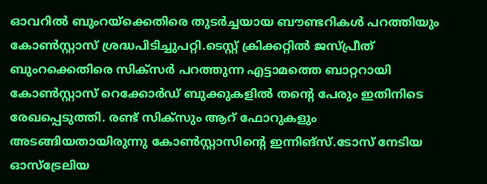ഓവറില്‍ ബുംറയ്ക്കെതിരെ തുടര്‍ച്ചയായ ബൗണ്ടറികള്‍ പറത്തിയും കോണ്‍സ്റ്റാസ് ശ്രദ്ധപിടിച്ചുപറ്റി.ടെസ്റ്റ് ക്രിക്കറ്റില്‍ ജസ്പ്രീത് ബുംറക്കെതിരെ സിക്സര്‍ പറത്തുന്ന എട്ടാമത്തെ ബാറ്ററായി കോണ്‍സ്റ്റാസ് റെക്കോര്‍ഡ് ബുക്കുകളില്‍ തന്റെ പേരും ഇതിനിടെ രേഖപ്പെടുത്തി. രണ്ട് സിക്സും ആറ് ഫോറുകളും അടങ്ങിയതായിരുന്നു കോണ്‍സ്റ്റാസിന്റെ ഇന്നിങ്സ്.ടോസ് നേടിയ ഓസ്ട്രേലിയ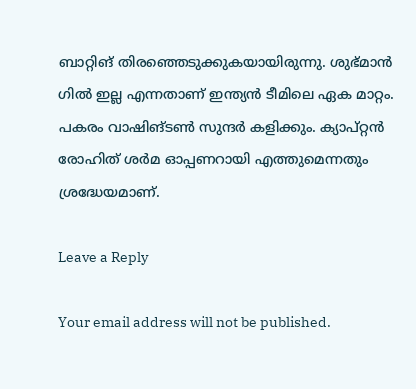ബാറ്റിങ് തിരഞ്ഞെടുക്കുകയായിരുന്നു. ശുഭ്മാന്‍ ഗില്‍ ഇല്ല എന്നതാണ് ഇന്ത്യന്‍ ടീമിലെ ഏക മാറ്റം. പകരം വാഷിങ്ടണ്‍ സുന്ദര്‍ കളിക്കും. ക്യാപ്റ്റന്‍ രോഹിത് ശര്‍മ ഓപ്പണറായി എത്തുമെന്നതും ശ്രദ്ധേയമാണ്.

Leave a Reply

Your email address will not be published.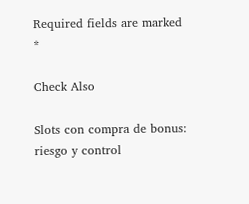Required fields are marked *

Check Also

Slots con compra de bonus: riesgo y control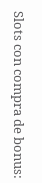Slots con compra de bonus: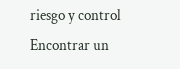riesgo y control Encontrar un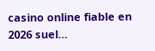casino online fiable en 2026 suel…